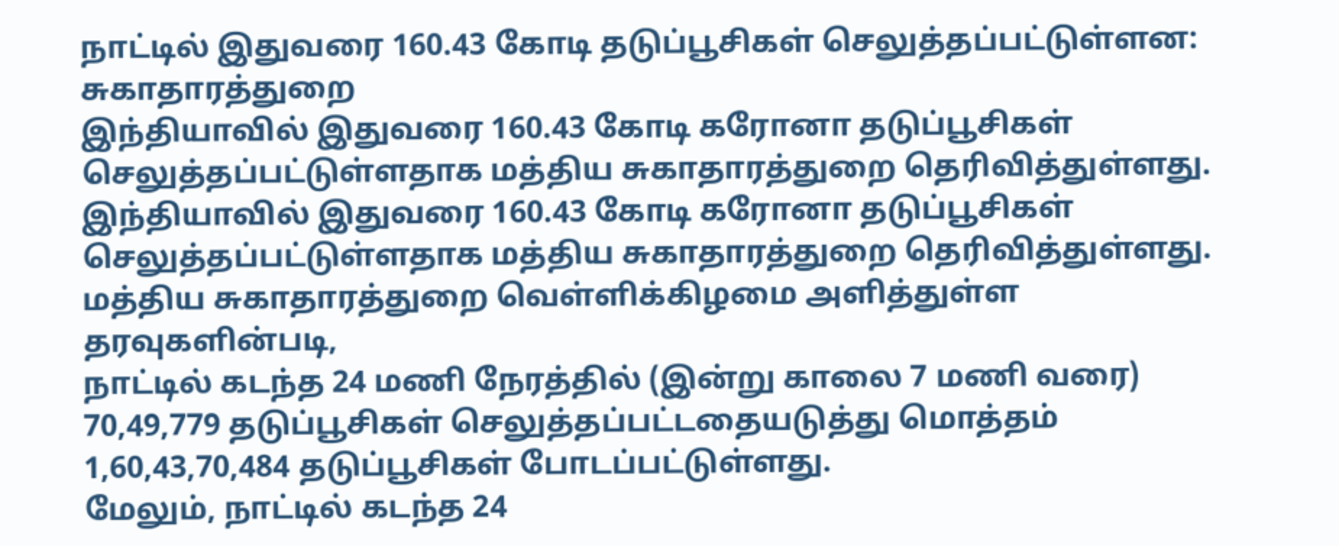நாட்டில் இதுவரை 160.43 கோடி தடுப்பூசிகள் செலுத்தப்பட்டுள்ளன: சுகாதாரத்துறை
இந்தியாவில் இதுவரை 160.43 கோடி கரோனா தடுப்பூசிகள் செலுத்தப்பட்டுள்ளதாக மத்திய சுகாதாரத்துறை தெரிவித்துள்ளது.
இந்தியாவில் இதுவரை 160.43 கோடி கரோனா தடுப்பூசிகள் செலுத்தப்பட்டுள்ளதாக மத்திய சுகாதாரத்துறை தெரிவித்துள்ளது.
மத்திய சுகாதாரத்துறை வெள்ளிக்கிழமை அளித்துள்ள தரவுகளின்படி,
நாட்டில் கடந்த 24 மணி நேரத்தில் (இன்று காலை 7 மணி வரை) 70,49,779 தடுப்பூசிகள் செலுத்தப்பட்டதையடுத்து மொத்தம் 1,60,43,70,484 தடுப்பூசிகள் போடப்பட்டுள்ளது.
மேலும், நாட்டில் கடந்த 24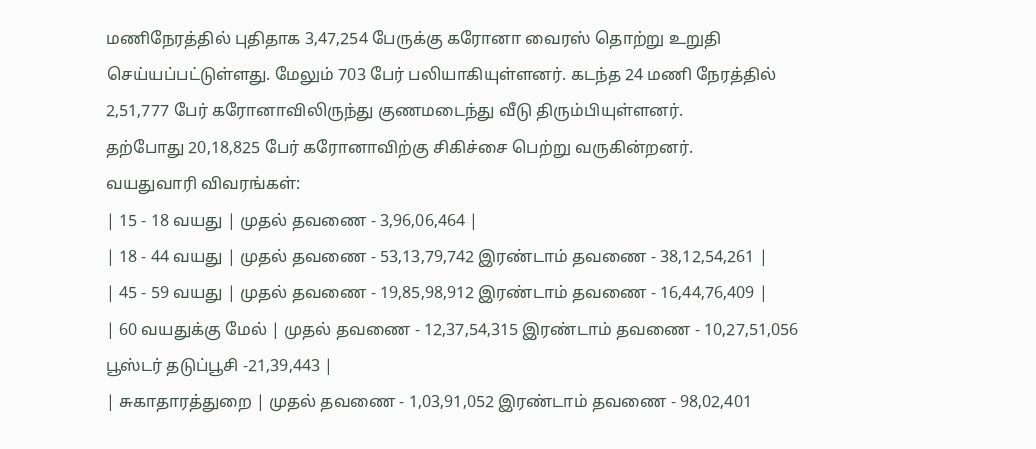மணிநேரத்தில் புதிதாக 3,47,254 பேருக்கு கரோனா வைரஸ் தொற்று உறுதி செய்யப்பட்டுள்ளது. மேலும் 703 பேர் பலியாகியுள்ளனர். கடந்த 24 மணி நேரத்தில் 2,51,777 பேர் கரோனாவிலிருந்து குணமடைந்து வீடு திரும்பியுள்ளனர்.
தற்போது 20,18,825 பேர் கரோனாவிற்கு சிகிச்சை பெற்று வருகின்றனர்.
வயதுவாரி விவரங்கள்:
| 15 - 18 வயது | முதல் தவணை - 3,96,06,464 |
| 18 - 44 வயது | முதல் தவணை - 53,13,79,742 இரண்டாம் தவணை - 38,12,54,261 |
| 45 - 59 வயது | முதல் தவணை - 19,85,98,912 இரண்டாம் தவணை - 16,44,76,409 |
| 60 வயதுக்கு மேல் | முதல் தவணை - 12,37,54,315 இரண்டாம் தவணை - 10,27,51,056 பூஸ்டர் தடுப்பூசி -21,39,443 |
| சுகாதாரத்துறை | முதல் தவணை - 1,03,91,052 இரண்டாம் தவணை - 98,02,401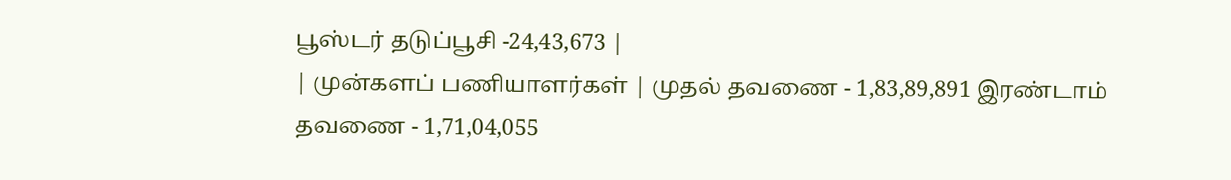பூஸ்டர் தடுப்பூசி -24,43,673 |
| முன்களப் பணியாளர்கள் | முதல் தவணை - 1,83,89,891 இரண்டாம் தவணை - 1,71,04,055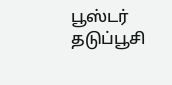பூஸ்டர் தடுப்பூசி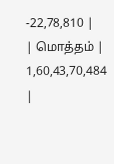-22,78,810 |
| மொத்தம் | 1,60,43,70,484 |